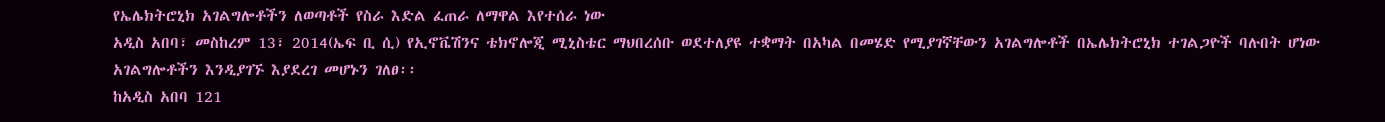የኤሌክትሮኒክ አገልግሎቶችን ለወጣቶች የስራ እድል ፈጠራ ለማዋል እየተሰራ ነው
አዲስ አበባ፣ መስከረም 13፣ 2014(ኤፍ ቢ ሲ) የኢኖቬሽንና ቴክኖሎጂ ሚኒስቴር ማህበረሰቡ ወደተለያዩ ተቋማት በአካል በመሄድ የሚያገኛቸውን አገልግሎቶች በኤሌክትሮኒክ ተገልጋዮች ባሉበት ሆነው አገልግሎቶችን እንዲያገኙ እያደረገ መሆኑን ገለፀ፡፡
ከአዲስ አበባ 121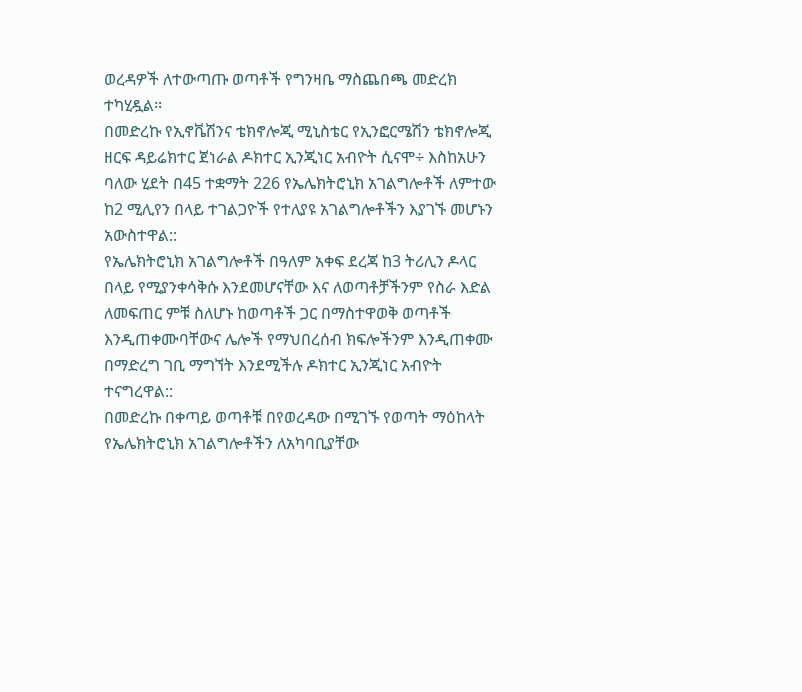ወረዳዎች ለተውጣጡ ወጣቶች የግንዛቤ ማስጨበጫ መድረክ ተካሂዷል፡፡
በመድረኩ የኢኖቬሽንና ቴክኖሎጂ ሚኒስቴር የኢንፎርሜሽን ቴክኖሎጂ ዘርፍ ዳይሬክተር ጀነራል ዶክተር ኢንጂነር አብዮት ሲናሞ÷ እስከአሁን ባለው ሂደት በ45 ተቋማት 226 የኤሌክትሮኒክ አገልግሎቶች ለምተው ከ2 ሚሊየን በላይ ተገልጋዮች የተለያዩ አገልግሎቶችን እያገኙ መሆኑን አውስተዋል::
የኤሌክትሮኒክ አገልግሎቶች በዓለም አቀፍ ደረጃ ከ3 ትሪሊን ዶላር በላይ የሚያንቀሳቅሱ እንደመሆናቸው እና ለወጣቶቻችንም የስራ እድል ለመፍጠር ምቹ ስለሆኑ ከወጣቶች ጋር በማስተዋወቅ ወጣቶች እንዲጠቀሙባቸውና ሌሎች የማህበረሰብ ክፍሎችንም እንዲጠቀሙ በማድረግ ገቢ ማግኘት እንደሚችሉ ዶክተር ኢንጂነር አብዮት ተናግረዋል::
በመድረኩ በቀጣይ ወጣቶቹ በየወረዳው በሚገኙ የወጣት ማዕከላት የኤሌክትሮኒክ አገልግሎቶችን ለአካባቢያቸው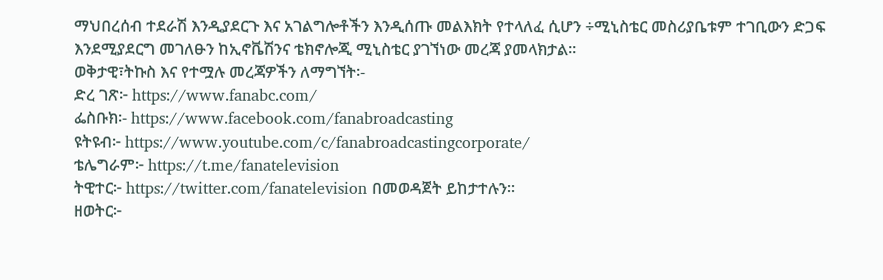ማህበረሰብ ተደራሽ እንዲያደርጉ እና አገልግሎቶችን እንዲሰጡ መልእክት የተላለፈ ሲሆን ÷ሚኒስቴር መስሪያቤቱም ተገቢውን ድጋፍ እንደሚያደርግ መገለፁን ከኢኖቬሽንና ቴክኖሎጂ ሚኒስቴር ያገኘነው መረጃ ያመላክታል፡፡
ወቅታዊ፣ትኩስ እና የተሟሉ መረጃዎችን ለማግኘት፡-
ድረ ገጽ፦ https://www.fanabc.com/
ፌስቡክ፡- https://www.facebook.com/fanabroadcasting
ዩትዩብ፦ https://www.youtube.com/c/fanabroadcastingcorporate/
ቴሌግራም፦ https://t.me/fanatelevision
ትዊተር፦ https://twitter.com/fanatelevision በመወዳጀት ይከታተሉን፡፡
ዘወትር፦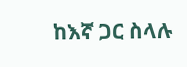ከእኛ ጋር ስላሉ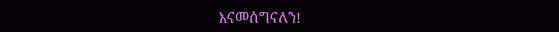እናመሰግናለን!